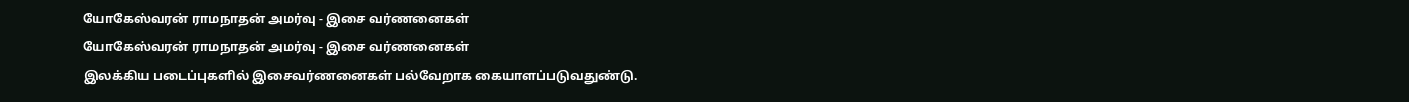யோகேஸ்வரன் ராமநாதன் அமர்வு - இசை வர்ணனைகள்
யோகேஸ்வரன் ராமநாதன் அமர்வு - இசை வர்ணனைகள்
இலக்கிய படைப்புகளில் இசைவர்ணனைகள் பல்வேறாக கையாளப்படுவதுண்டு.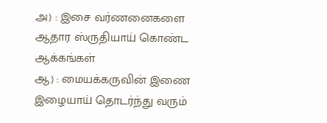அ) : இசை வர்ணனைகளை ஆதார ஸ்ருதியாய் கொண்ட ஆக்கங்கள்
ஆ) : மையக்கருவின் இணை இழையாய் தொடர்ந்து வரும்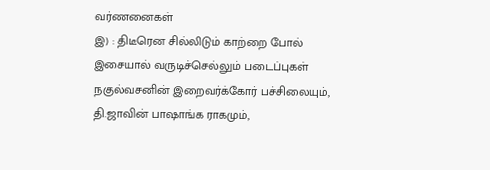வர்ணனைகள்
இ) : திடீரென சில்லிடும் காற்றை போல் இசையால் வருடிச்செல்லும் படைப்புகள்
நகுல்வசனின் இறைவர்க்கோர் பச்சிலையும், தி.ஜாவின் பாஷாங்க ராகமும்,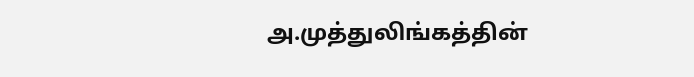அ.முத்துலிங்கத்தின்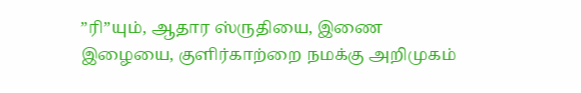”ரி”யும், ஆதார ஸ்ருதியை, இணை இழையை, குளிர்காற்றை நமக்கு அறிமுகம்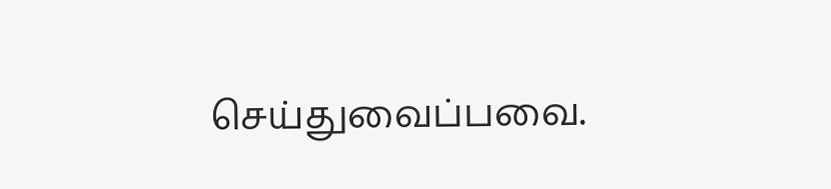செய்துவைப்பவை.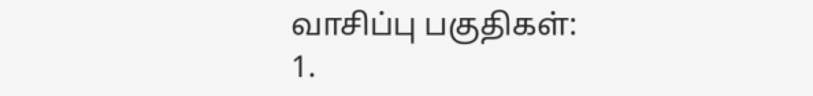வாசிப்பு பகுதிகள்:
1.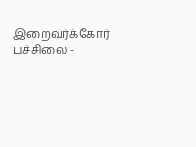இறைவர்க்கோர் பச்சிலை -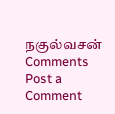நகுல்வசன்
Comments
Post a Comment